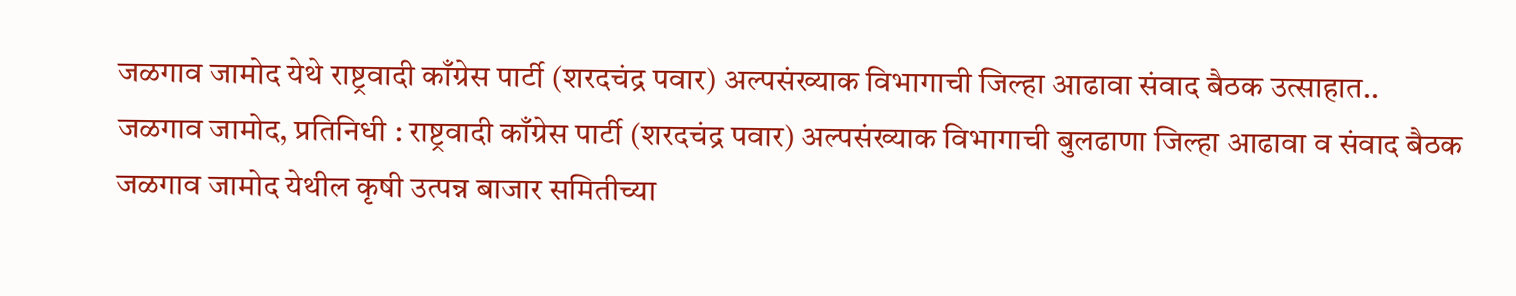जळगाव जामोद येथे राष्ट्रवादी काँग्रेस पार्टी (शरदचंद्र पवार) अल्पसंख्याक विभागाची जिल्हा आढावा संवाद बैठक उत्साहात..
जळगाव जामोद, प्रतिनिधी : राष्ट्रवादी काँग्रेस पार्टी (शरदचंद्र पवार) अल्पसंख्याक विभागाची बुलढाणा जिल्हा आढावा व संवाद बैठक जळगाव जामोद येथील कृषी उत्पन्न बाजार समितीच्या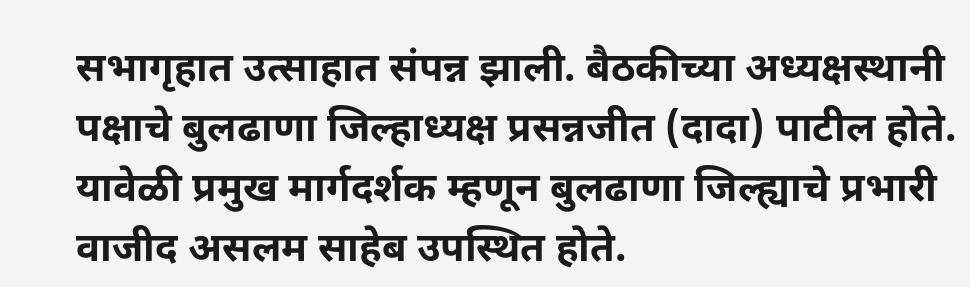सभागृहात उत्साहात संपन्न झाली. बैठकीच्या अध्यक्षस्थानी पक्षाचे बुलढाणा जिल्हाध्यक्ष प्रसन्नजीत (दादा) पाटील होते.
यावेळी प्रमुख मार्गदर्शक म्हणून बुलढाणा जिल्ह्याचे प्रभारी वाजीद असलम साहेब उपस्थित होते.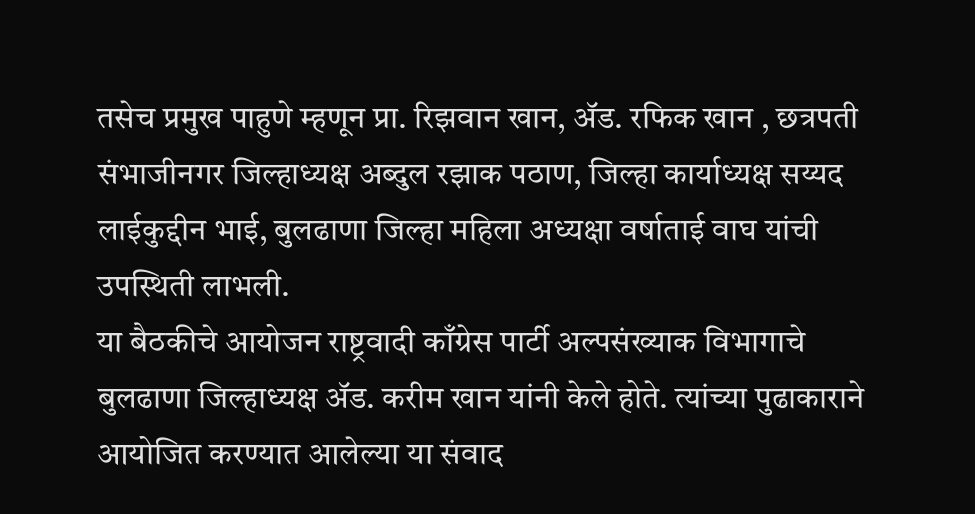तसेच प्रमुख पाहुणे म्हणून प्रा. रिझवान खान, ॲड. रफिक खान , छत्रपती संभाजीनगर जिल्हाध्यक्ष अब्दुल रझाक पठाण, जिल्हा कार्याध्यक्ष सय्यद लाईकुद्दीन भाई, बुलढाणा जिल्हा महिला अध्यक्षा वर्षाताई वाघ यांची उपस्थिती लाभली.
या बैठकीचे आयोजन राष्ट्रवादी काँग्रेस पार्टी अल्पसंख्याक विभागाचे बुलढाणा जिल्हाध्यक्ष ॲड. करीम खान यांनी केले होते. त्यांच्या पुढाकाराने आयोजित करण्यात आलेल्या या संवाद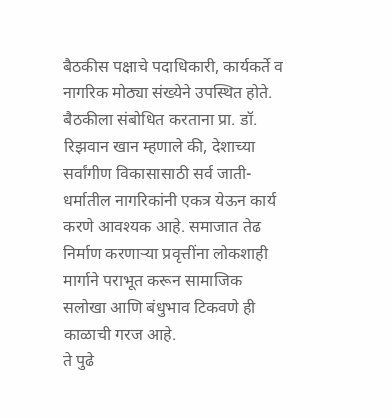बैठकीस पक्षाचे पदाधिकारी, कार्यकर्ते व नागरिक मोठ्या संख्येने उपस्थित होते.
बैठकीला संबोधित करताना प्रा. डॉ. रिझवान खान म्हणाले की, देशाच्या सर्वांगीण विकासासाठी सर्व जाती-धर्मातील नागरिकांनी एकत्र येऊन कार्य करणे आवश्यक आहे. समाजात तेढ निर्माण करणाऱ्या प्रवृत्तींना लोकशाही मार्गाने पराभूत करून सामाजिक सलोखा आणि बंधुभाव टिकवणे ही काळाची गरज आहे.
ते पुढे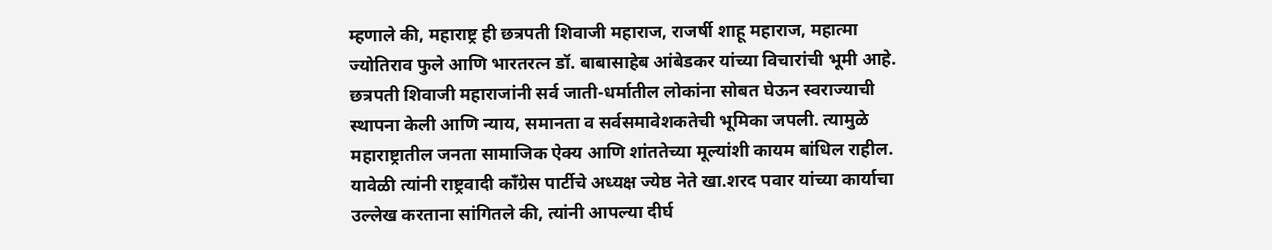म्हणाले की, महाराष्ट्र ही छत्रपती शिवाजी महाराज, राजर्षी शाहू महाराज, महात्मा ज्योतिराव फुले आणि भारतरत्न डॉ. बाबासाहेब आंबेडकर यांच्या विचारांची भूमी आहे. छत्रपती शिवाजी महाराजांनी सर्व जाती-धर्मातील लोकांना सोबत घेऊन स्वराज्याची स्थापना केली आणि न्याय, समानता व सर्वसमावेशकतेची भूमिका जपली. त्यामुळे महाराष्ट्रातील जनता सामाजिक ऐक्य आणि शांततेच्या मूल्यांशी कायम बांधिल राहील.
यावेळी त्यांनी राष्ट्रवादी काँग्रेस पार्टीचे अध्यक्ष ज्येष्ठ नेते खा.शरद पवार यांच्या कार्याचा उल्लेख करताना सांगितले की, त्यांनी आपल्या दीर्घ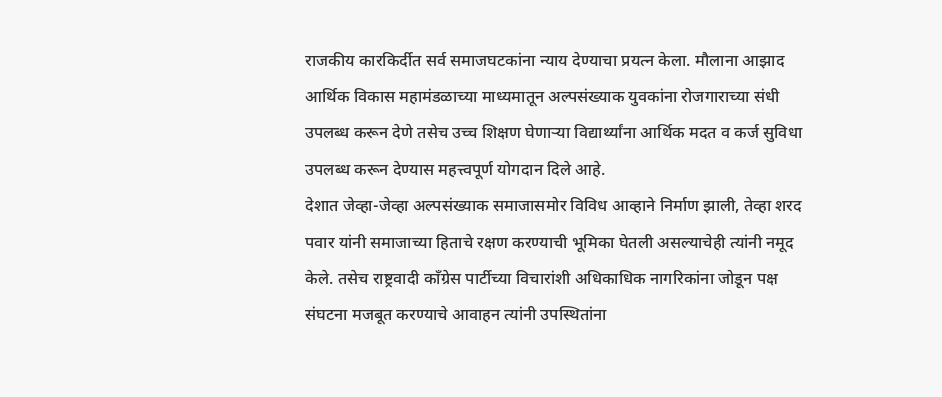राजकीय कारकिर्दीत सर्व समाजघटकांना न्याय देण्याचा प्रयत्न केला. मौलाना आझाद आर्थिक विकास महामंडळाच्या माध्यमातून अल्पसंख्याक युवकांना रोजगाराच्या संधी उपलब्ध करून देणे तसेच उच्च शिक्षण घेणाऱ्या विद्यार्थ्यांना आर्थिक मदत व कर्ज सुविधा उपलब्ध करून देण्यास महत्त्वपूर्ण योगदान दिले आहे.
देशात जेव्हा-जेव्हा अल्पसंख्याक समाजासमोर विविध आव्हाने निर्माण झाली, तेव्हा शरद पवार यांनी समाजाच्या हिताचे रक्षण करण्याची भूमिका घेतली असल्याचेही त्यांनी नमूद केले. तसेच राष्ट्रवादी काँग्रेस पार्टीच्या विचारांशी अधिकाधिक नागरिकांना जोडून पक्ष संघटना मजबूत करण्याचे आवाहन त्यांनी उपस्थितांना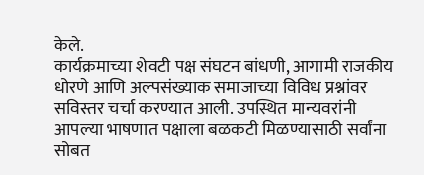केले.
कार्यक्रमाच्या शेवटी पक्ष संघटन बांधणी, आगामी राजकीय धोरणे आणि अल्पसंख्याक समाजाच्या विविध प्रश्नांवर सविस्तर चर्चा करण्यात आली. उपस्थित मान्यवरांनी आपल्या भाषणात पक्षाला बळकटी मिळण्यासाठी सर्वांना सोबत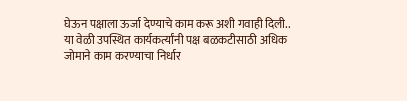घेऊन पक्षाला ऊर्जा देण्याचे काम करू अशी गवाही दिली.. या वेळी उपस्थित कार्यकर्त्यांनी पक्ष बळकटीसाठी अधिक जोमाने काम करण्याचा निर्धार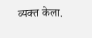व्यक्त केला.